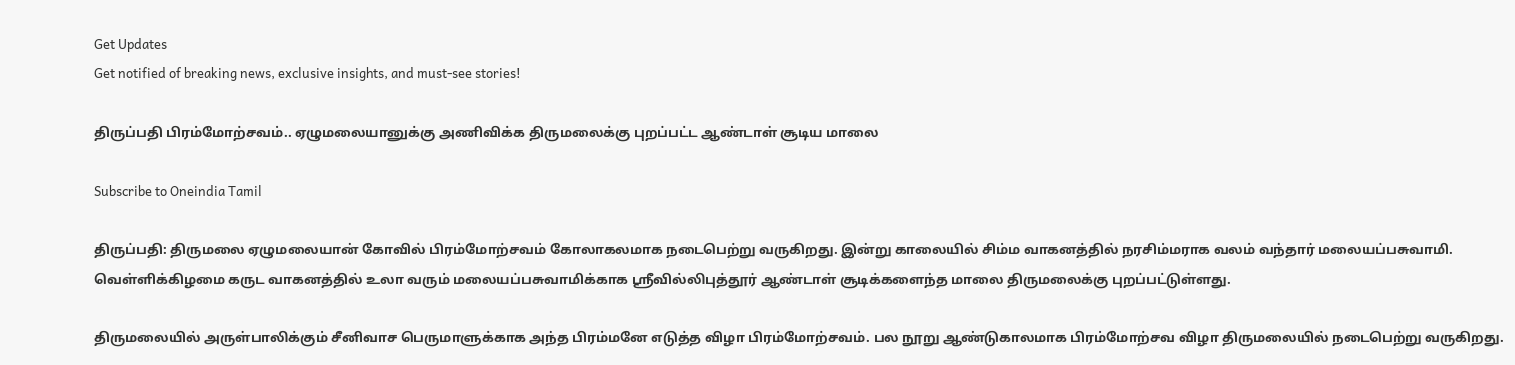Get Updates
Get notified of breaking news, exclusive insights, and must-see stories!

திருப்பதி பிரம்மோற்சவம்.. ஏழுமலையானுக்கு அணிவிக்க திருமலைக்கு புறப்பட்ட ஆண்டாள் சூடிய மாலை

Subscribe to Oneindia Tamil

திருப்பதி: திருமலை ஏழுமலையான் கோவில் பிரம்மோற்சவம் கோலாகலமாக நடைபெற்று வருகிறது. இன்று காலையில் சிம்ம வாகனத்தில் நரசிம்மராக வலம் வந்தார் மலையப்பசுவாமி. வெள்ளிக்கிழமை கருட வாகனத்தில் உலா வரும் மலையப்பசுவாமிக்காக ஸ்ரீவில்லிபுத்தூர் ஆண்டாள் சூடிக்களைந்த மாலை திருமலைக்கு புறப்பட்டுள்ளது.

திருமலையில் அருள்பாலிக்கும் சீனிவாச பெருமாளுக்காக அந்த பிரம்மனே எடுத்த விழா பிரம்மோற்சவம். பல நூறு ஆண்டுகாலமாக பிரம்மோற்சவ விழா திருமலையில் நடைபெற்று வருகிறது.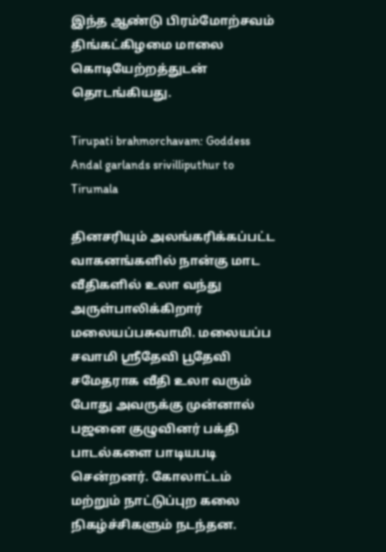இந்த ஆண்டு பிரம்மோற்சவம் திங்கட்கிழமை மாலை கொடியேற்றத்துடன் தொடங்கியது.

Tirupati brahmorchavam: Goddess Andal garlands srivilliputhur to Tirumala

தினசரியும் அலங்கரிக்கப்பட்ட வாகனங்களில் நான்கு மாட வீதிகளில் உலா வந்து அருள்பாலிக்கிறார் மலையப்பசுவாமி. மலையப்ப சவாமி ஸ்ரீதேவி பூதேவி சமேதராக வீதி உலா வரும் போது அவருக்கு முன்னால் பஜனை குழுவினர் பக்தி பாடல்களை பாடியபடி சென்றனர். கோலாட்டம் மற்றும் நாட்டுப்புற கலை நிகழ்ச்சிகளும் நடந்தன.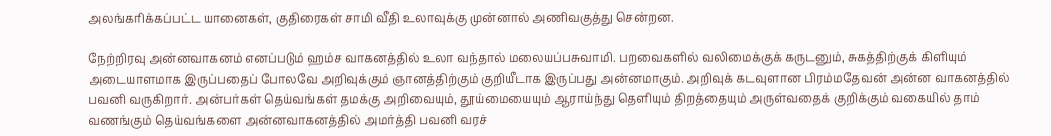அலங்கரிக்கப்பட்ட யானைகள், குதிரைகள் சாமி வீதி உலாவுக்கு முன்னால் அணிவகுத்து சென்றன.

நேற்றிரவு அன்னவாகனம் எனப்படும் ஹம்ச வாகனத்தில் உலா வந்தால் மலையப்பசுவாமி. பறவைகளில் வலிமைக்குக் கருடனும், சுகத்திற்குக் கிளியும் அடையாளமாக இருப்பதைப் போலவே அறிவுக்கும் ஞானத்திற்கும் குறியீடாக இருப்பது அன்னமாகும். அறிவுக் கடவுளான பிரம்மதேவன் அன்ன வாகனத்தில் பவனி வருகிறார். அன்பர்கள் தெய்வங்கள் தமக்கு அறிவையும், தூய்மையையும் ஆராய்ந்து தெளியும் திறத்தையும் அருள்வதைக் குறிக்கும் வகையில் தாம் வணங்கும் தெய்வங்களை அன்னவாகனத்தில் அமர்த்தி பவனி வரச்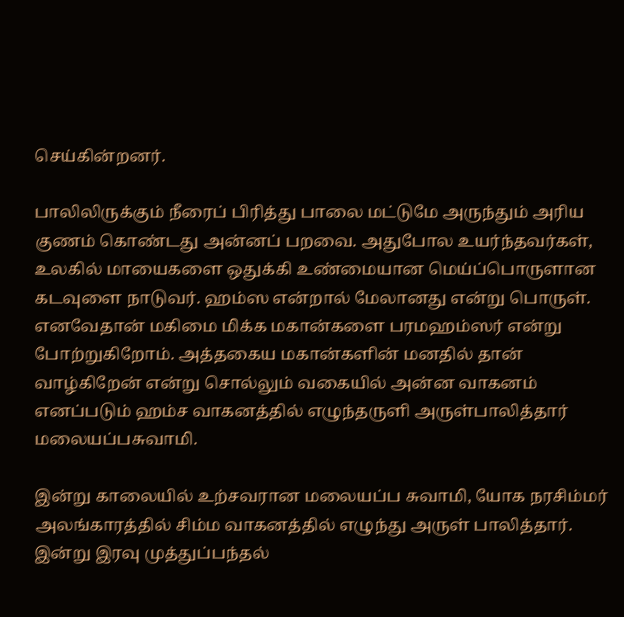செய்கின்றனர்.

பாலிலிருக்கும் நீரைப் பிரித்து பாலை மட்டுமே அருந்தும் அரிய குணம் கொண்டது அன்னப் பறவை. அதுபோல உயர்ந்தவர்கள், உலகில் மாயைகளை ஒதுக்கி உண்மையான மெய்ப்பொருளான கடவுளை நாடுவர். ஹம்ஸ என்றால் மேலானது என்று பொருள். எனவேதான் மகிமை மிக்க மகான்களை பரமஹம்ஸர் என்று போற்றுகிறோம். அத்தகைய மகான்களின் மனதில் தான் வாழ்கிறேன் என்று சொல்லும் வகையில் அன்ன வாகனம் எனப்படும் ஹம்ச வாகனத்தில் எழுந்தருளி அருள்பாலித்தார் மலையப்பசுவாமி.

இன்று காலையில் உற்சவரான மலையப்ப சுவாமி, யோக நரசிம்மர் அலங்காரத்தில் சிம்ம வாகனத்தில் எழுந்து அருள் பாலித்தார். இன்று இரவு முத்துப்பந்தல்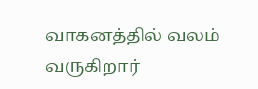வாகனத்தில் வலம் வருகிறார்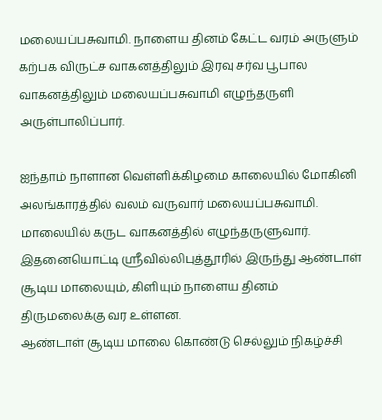மலையப்பசுவாமி. நாளைய தினம் கேட்ட வரம் அருளும் கற்பக விருட்ச வாகனத்திலும் இரவு சர்வ பூபால வாகனத்திலும் மலையப்பசுவாமி எழுந்தருளி அருள்பாலிப்பார்.

ஐந்தாம் நாளான வெள்ளிக்கிழமை காலையில் மோகினி அலங்காரத்தில் வலம் வருவார் மலையப்பசுவாமி. மாலையில் கருட வாகனத்தில் எழுந்தருளுவார். இதனையொட்டி ஸ்ரீவில்லிபுத்தூரில் இருந்து ஆண்டாள் சூடிய மாலையும், கிளியும் நாளைய தினம் திருமலைக்கு வர உள்ளன.
ஆண்டாள் சூடிய மாலை கொண்டு செல்லும் நிகழ்ச்சி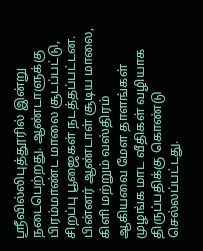ஸ்ரீவில்லிபுத்தூரில் இன்று நடைபெற்றது. ஆண்டாளுக்கு பிரம்மாண்ட மாலை சூடப்பட்டு, சிறப்பு பூஜைகள் நடத்தப்பட்டன. பின்னர் ஆண்டாள் சூடிய மாலை, கிளி மற்றும் வஸ்திரம் ஆகியவை மேள தாளங்கள் முழங்க மாட வீதிகள் வழியாக திருப்பதிக்கு கொண்டு செல்லப்பட்டது.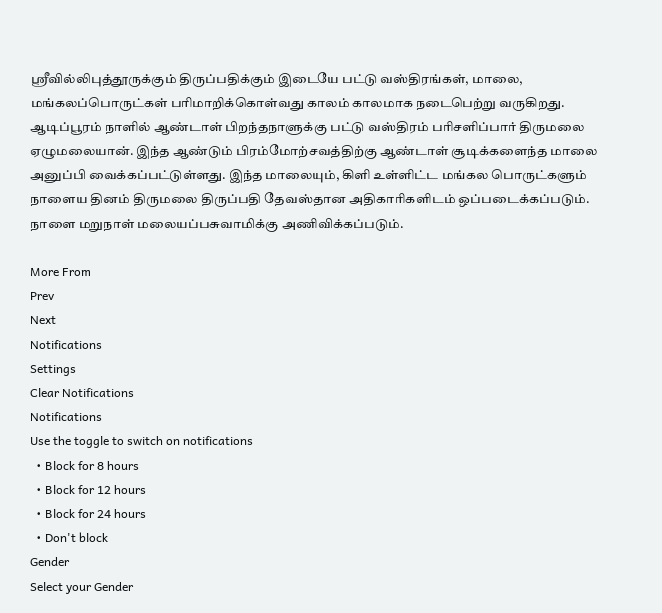ஸ்ரீவில்லிபுத்தூருக்கும் திருப்பதிக்கும் இடையே பட்டு வஸ்திரங்கள், மாலை, மங்கலப்பொருட்கள் பரிமாறிக்கொள்வது காலம் காலமாக நடைபெற்று வருகிறது. ஆடிப்பூரம் நாளில் ஆண்டாள் பிறந்தநாளுக்கு பட்டு வஸ்திரம் பரிசளிப்பார் திருமலை ஏழுமலையான். இந்த ஆண்டும் பிரம்மோற்சவத்திற்கு ஆண்டாள் சூடிக்களைந்த மாலை அனுப்பி வைக்கப்பட்டுள்ளது. இந்த மாலையும், கிளி உள்ளிட்ட மங்கல பொருட்களும் நாளைய தினம் திருமலை திருப்பதி தேவஸ்தான அதிகாரிகளிடம் ஒப்படைக்கப்படும். நாளை மறுநாள் மலையப்பசுவாமிக்கு அணிவிக்கப்படும்.

More From
Prev
Next
Notifications
Settings
Clear Notifications
Notifications
Use the toggle to switch on notifications
  • Block for 8 hours
  • Block for 12 hours
  • Block for 24 hours
  • Don't block
Gender
Select your Gender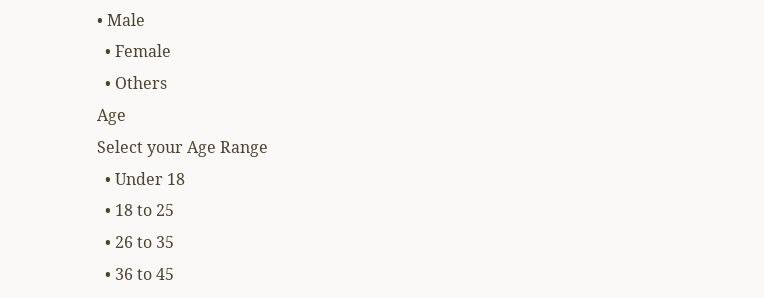• Male
  • Female
  • Others
Age
Select your Age Range
  • Under 18
  • 18 to 25
  • 26 to 35
  • 36 to 45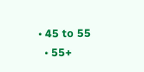• 45 to 55
  • 55+